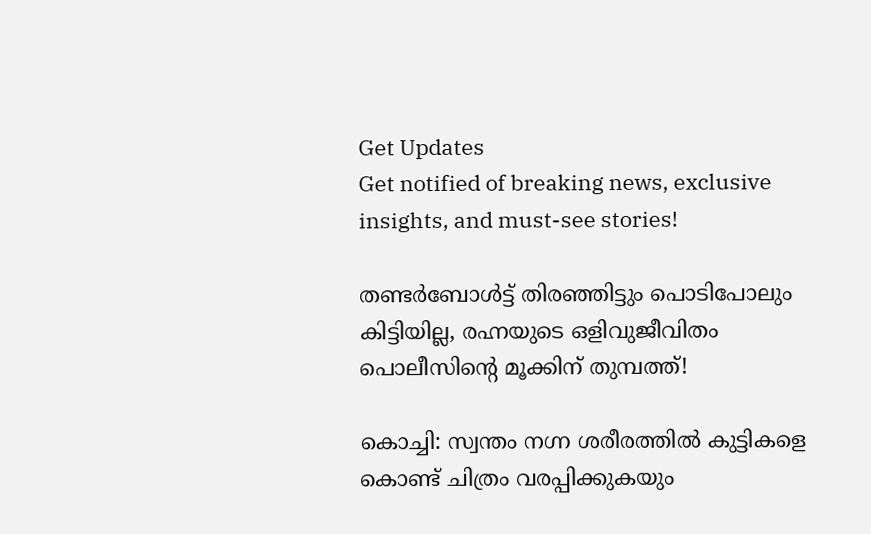Get Updates
Get notified of breaking news, exclusive insights, and must-see stories!

തണ്ടർബോൾട്ട് തിരഞ്ഞിട്ടും പൊടിപോലും കിട്ടിയില്ല, രഹ്നയുടെ ഒളിവുജീവിതം പൊലീസിന്റെ മൂക്കിന് തുമ്പത്ത്!

കൊച്ചി: സ്വന്തം നഗ്ന ശരീരത്തില്‍ കുട്ടികളെ കൊണ്ട് ചിത്രം വരപ്പിക്കുകയും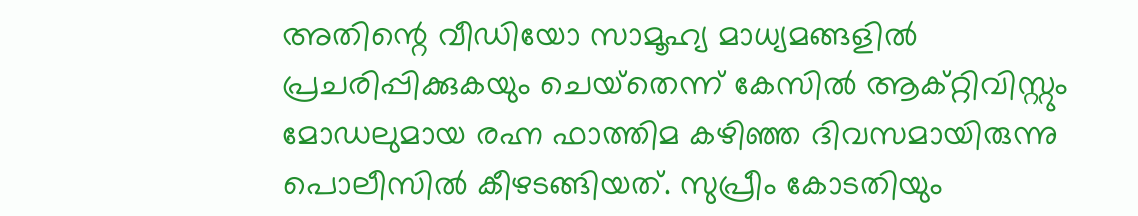അതിന്റെ വീഡിയോ സാമൂഹ്യ മാധ്യമങ്ങളില്‍ പ്രചരിപ്പിക്കുകയും ചെയ്‌തെന്ന് കേസില്‍ ആക്റ്റിവിസ്റ്റും മോഡലുമായ രഹ്ന ഫാത്തിമ കഴിഞ്ഞ ദിവസമായിരുന്നു പൊലീസില്‍ കീഴടങ്ങിയത്. സുപ്രീം കോടതിയും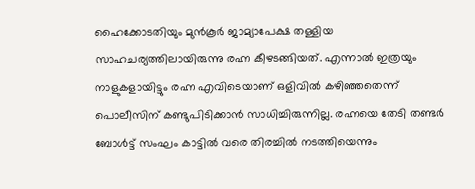ഹൈക്കോടതിയും മുന്‍കൂര്‍ ജാമ്യാപേക്ഷ തള്ളിയ സാഹചര്യത്തിലായിരുന്നു രഹ്ന കീഴടങ്ങിയത്. എന്നാല്‍ ഇത്രയും നാളുകളായിട്ടും രഹ്ന എവിടെയാണ് ഒളിവില്‍ കഴിഞ്ഞതെന്ന് പൊലീസിന് കണ്ടുപിടിക്കാന്‍ സാധിച്ചിരുന്നില്ല. രഹ്നയെ തേടി തണ്ടര്‍ ബോള്‍ട്ട് സംഘം കാട്ടില്‍ വരെ തിരച്ചില്‍ നടത്തിയെന്നും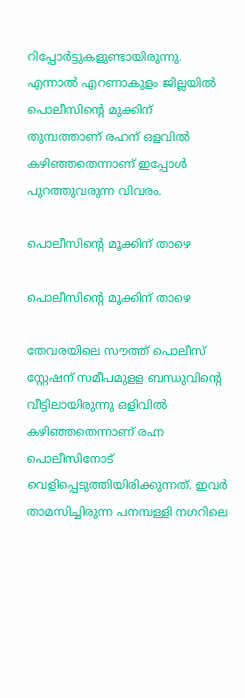റിപ്പോര്‍ട്ടുകളുണ്ടായിരുന്നു. എന്നാല്‍ എറണാകുളം ജില്ലയില്‍ പൊലീസിന്റെ മുക്കിന് തുമ്പത്താണ് രഹന് ഒളവില്‍ കഴിഞ്ഞതെന്നാണ് ഇപ്പോള്‍ പുറത്തുവരുന്ന വിവരം.

പൊലീസിന്റെ മൂക്കിന് താഴെ

പൊലീസിന്റെ മൂക്കിന് താഴെ

തേവരയിലെ സൗത്ത് പൊലീസ് സ്റ്റേഷന് സമീപമുളള ബന്ധുവിന്റെ വീട്ടിലായിരുന്നു ഒളിവില്‍ കഴിഞ്ഞതെന്നാണ് രഹ്ന പൊലീസിനോട് വെളിപ്പെടുത്തിയിരിക്കുന്നത്. ഇവര്‍ താമസിച്ചിരുന്ന പനമ്പള്ളി നഗറിലെ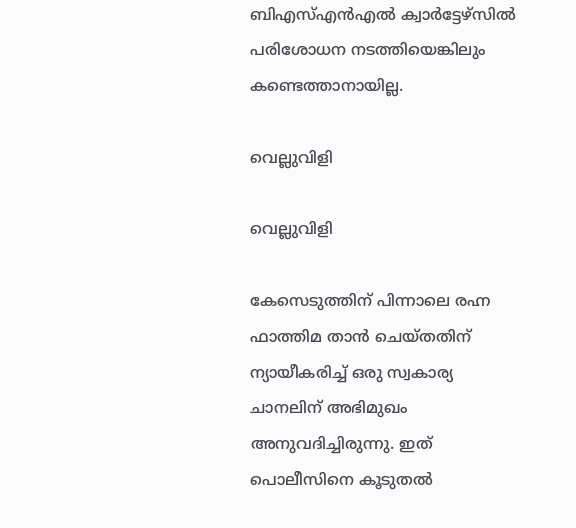ബിഎസ്എന്‍എല്‍ ക്വാര്‍ട്ടേഴ്‌സില്‍ പരിശോധന നടത്തിയെങ്കിലും കണ്ടെത്താനായില്ല.

വെല്ലുവിളി

വെല്ലുവിളി

കേസെടുത്തിന് പിന്നാലെ രഹ്ന ഫാത്തിമ താന്‍ ചെയ്തതിന് ന്യായീകരിച്ച് ഒരു സ്വകാര്യ ചാനലിന് അഭിമുഖം അനുവദിച്ചിരുന്നു. ഇത് പൊലീസിനെ കൂടുതല്‍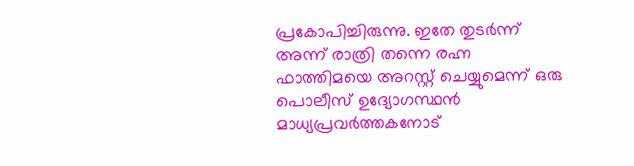പ്രകോപിച്ചിരുന്നു. ഇതേ തുടര്‍ന്ന് അന്ന് രാത്രി തന്നെ രഹ്ന ഫാത്തിമയെ അറസ്റ്റ് ചെയ്യുമെന്ന് ഒരു പൊലീസ് ഉദ്യോഗസ്ഥന്‍ മാധ്യപ്രവര്‍ത്തകനോട്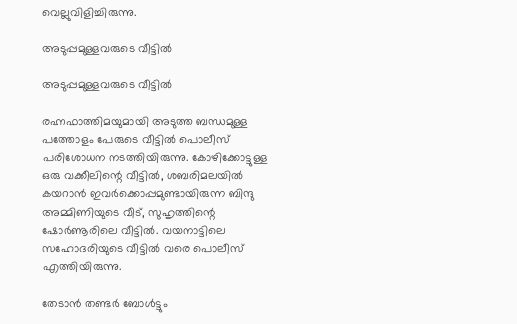വെല്ലുവിളിച്ചിരുന്നു.

അടുപ്പമുള്ളവരുടെ വീട്ടില്‍

അടുപ്പമുള്ളവരുടെ വീട്ടില്‍

രഹ്നഫാത്തിമയുമായി അടുത്ത ബന്ധമുള്ള പത്തോളം പേരുടെ വീട്ടില്‍ പൊലീസ് പരിശോധന നടത്തിയിരുന്നു. കോഴിക്കോട്ടുള്ള ഒരു വക്കീലിന്റെ വീട്ടില്‍, ശബരിമലയില്‍ കയറാന്‍ ഇവര്‍ക്കൊപ്പമുണ്ടായിരുന്ന ബിന്ദു അമ്മിണിയുടെ വീട്, സുഹൃത്തിന്റെ ഷോര്‍ണൂരിലെ വീട്ടില്‍. വയനാട്ടിലെ സഹോദരിയുടെ വീട്ടില്‍ വരെ പൊലീസ് എത്തിയിരുന്നു.

തേടാന്‍ തണ്ടര്‍ ബോള്‍ട്ടും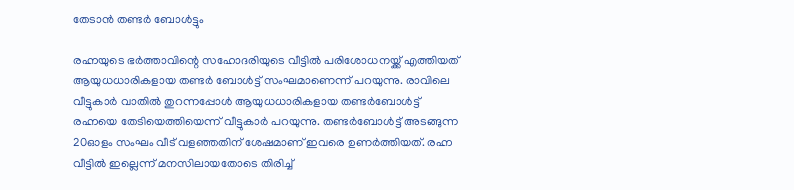തേടാന്‍ തണ്ടര്‍ ബോള്‍ട്ടും

രഹ്നയുടെ ഭര്‍ത്താവിന്റെ സഹോദരിയുടെ വീട്ടില്‍ പരിശോധനയ്ക്ക് എത്തിയത് ആയുധധാരികളായ തണ്ടര്‍ ബോള്‍ട്ട് സംഘമാണെന്ന് പറയുന്നു. രാവിലെ വീട്ടുകാര്‍ വാതില്‍ തുറന്നപ്പോള്‍ ആയുധധാരികളായ തണ്ടര്‍ബോള്‍ട്ട് രഹ്നയെ തേടിയെത്തിയെന്ന് വീട്ടുകാര്‍ പറയുന്നു. തണ്ടര്‍ബോള്‍ട്ട് അടങ്ങുന്ന 20ഓളം സംഘം വീട് വളഞ്ഞതിന് ശേഷമാണ് ഇവരെ ഉണര്‍ത്തിയത്. രഹ്ന വീട്ടില്‍ ഇല്ലെന്ന് മനസിലായതോടെ തിരിച്ച്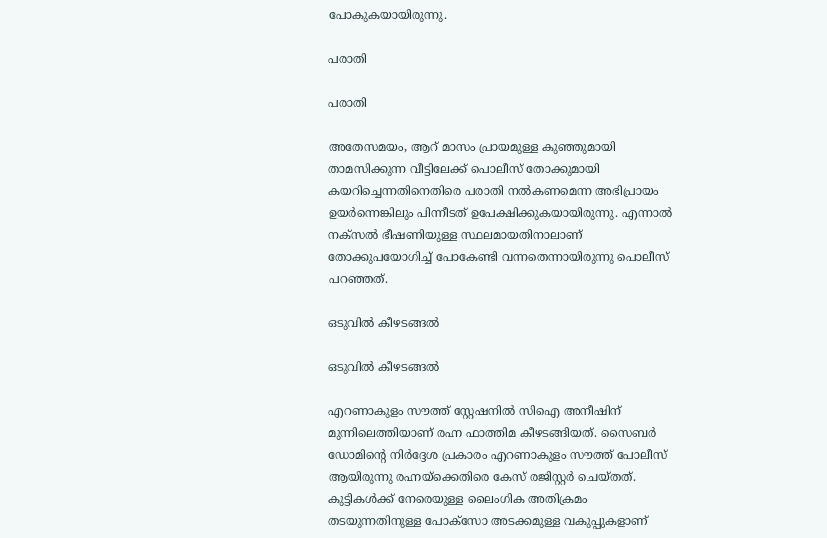പോകുകയായിരുന്നു.

പരാതി

പരാതി

അതേസമയം, ആറ് മാസം പ്രായമുള്ള കുഞ്ഞുമായി താമസിക്കുന്ന വീട്ടിലേക്ക് പൊലീസ് തോക്കുമായി കയറിച്ചെന്നതിനെതിരെ പരാതി നല്‍കണമെന്ന അഭിപ്രായം ഉയര്‍ന്നെങ്കിലും പിന്നീടത് ഉപേക്ഷിക്കുകയായിരുന്നു. എന്നാല്‍ നക്‌സല്‍ ഭീഷണിയുള്ള സ്ഥലമായതിനാലാണ് തോക്കുപയോഗിച്ച് പോകേണ്ടി വന്നതെന്നായിരുന്നു പൊലീസ് പറഞ്ഞത്.

ഒടുവില്‍ കീഴടങ്ങല്‍

ഒടുവില്‍ കീഴടങ്ങല്‍

എറണാകുളം സൗത്ത് സ്റ്റേഷനില്‍ സിഐ അനീഷിന് മുന്നിലെത്തിയാണ് രഹ്ന ഫാത്തിമ കീഴടങ്ങിയത്. സൈബര്‍ ഡോമിന്റെ നിര്‍ദ്ദേശ പ്രകാരം എറണാകുളം സൗത്ത് പോലീസ് ആയിരുന്നു രഹ്നയ്‌ക്കെതിരെ കേസ് രജിസ്റ്റര്‍ ചെയ്തത്. കുട്ടികള്‍ക്ക് നേരെയുള്ള ലൈംഗിക അതിക്രമം തടയുന്നതിനുള്ള പോക്‌സോ അടക്കമുള്ള വകുപ്പുകളാണ്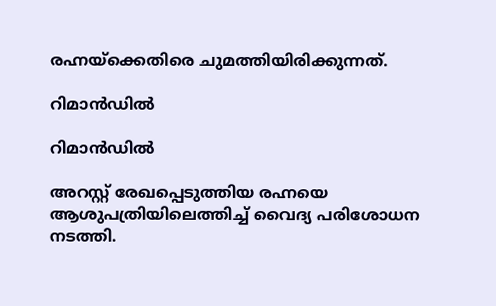രഹ്നയ്‌ക്കെതിരെ ചുമത്തിയിരിക്കുന്നത്.

റിമാന്‍ഡില്‍

റിമാന്‍ഡില്‍

അറസ്റ്റ് രേഖപ്പെടുത്തിയ രഹ്നയെ ആശുപത്രിയിലെത്തിച്ച് വൈദ്യ പരിശോധന നടത്തി.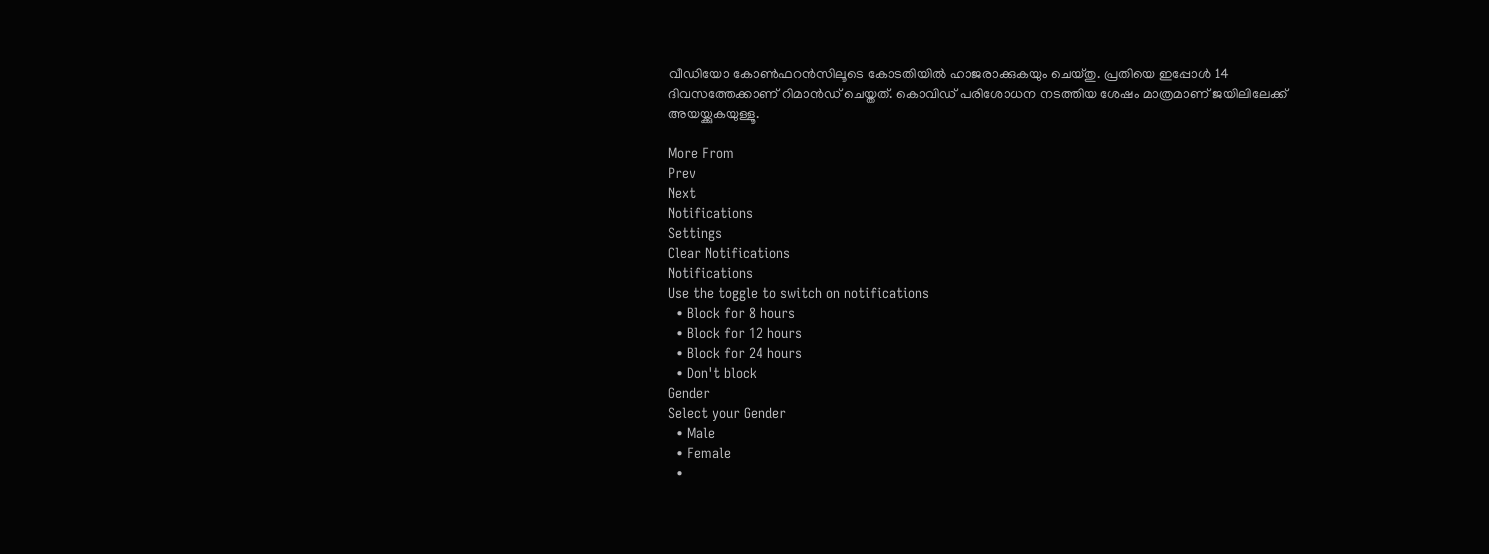വീഡിയോ കോണ്‍ഫറന്‍സിലൂടെ കോടതിയില്‍ ഹാജരാക്കുകയും ചെയ്തു. പ്രതിയെ ഇപ്പോള്‍ 14 ദിവസത്തേക്കാണ് റിമാന്‍ഡ് ചെയ്തത്. കൊവിഡ് പരിശോധന നടത്തിയ ശേഷം മാത്രമാണ് ജയിലിലേക്ക് അയയ്ക്കുകയുള്ളൂ.

More From
Prev
Next
Notifications
Settings
Clear Notifications
Notifications
Use the toggle to switch on notifications
  • Block for 8 hours
  • Block for 12 hours
  • Block for 24 hours
  • Don't block
Gender
Select your Gender
  • Male
  • Female
  •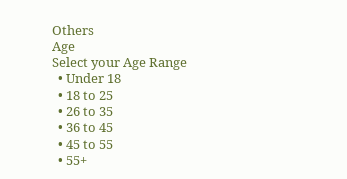Others
Age
Select your Age Range
  • Under 18
  • 18 to 25
  • 26 to 35
  • 36 to 45
  • 45 to 55
  • 55+